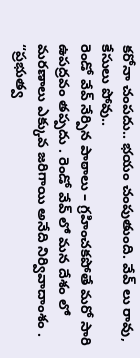కరోనా చంపదు.. భయం చంపుతుంది. వేవ్ లు రావు, కేసులు పోవు..
రెండో వేవ్ నేర్పిన పాఠాలు – గ్రహించకపోతే మరో సారి ఉపద్రవం తప్పదు . రెండో వేవ్ లో మన దేశం లో మరణాలు ఎక్కువ జరిగాయి అనేది నిర్వివాదాంశం . “ప్రభుత్వ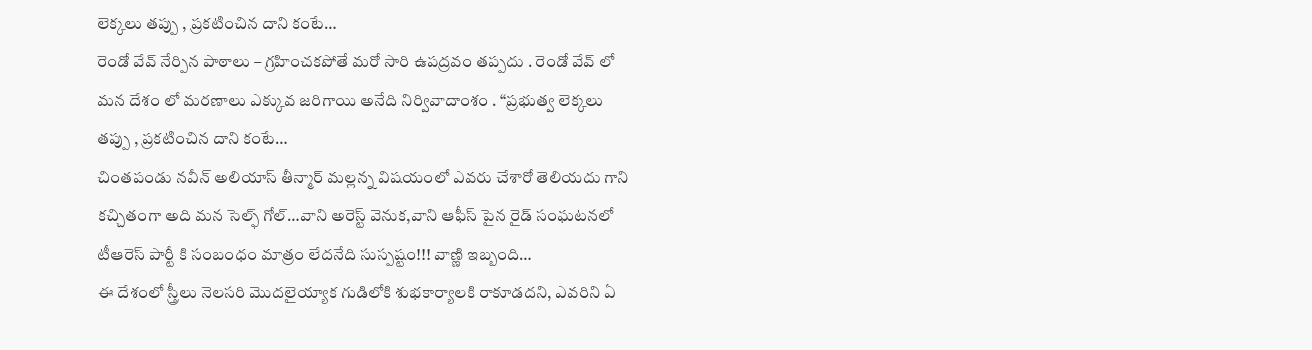లెక్కలు తప్పు , ప్రకటించిన దాని కంటే…
రెండో వేవ్ నేర్పిన పాఠాలు – గ్రహించకపోతే మరో సారి ఉపద్రవం తప్పదు . రెండో వేవ్ లో మన దేశం లో మరణాలు ఎక్కువ జరిగాయి అనేది నిర్వివాదాంశం . “ప్రభుత్వ లెక్కలు తప్పు , ప్రకటించిన దాని కంటే…
చింతపండు నవీన్ అలియాస్ తీన్మార్ మల్లన్న విషయంలో ఎవరు చేశారో తెలియదు గాని కచ్చితంగా అది మన సెల్ఫ్ గోల్…వాని అరెస్ట్ వెనుక,వాని ఆఫీస్ పైన రైడ్ సంఘటనలో టీఆరెస్ పార్టీ కి సంబంధం మాత్రం లేదనేది సుస్పష్టం!!! వాణ్ణి ఇబ్బంది…
ఈ దేశంలో స్త్రీలు నెలసరి మొదలైయ్యాక గుడిలోకి శుభకార్యాలకి రాకూడదని, ఎవరిని ఏ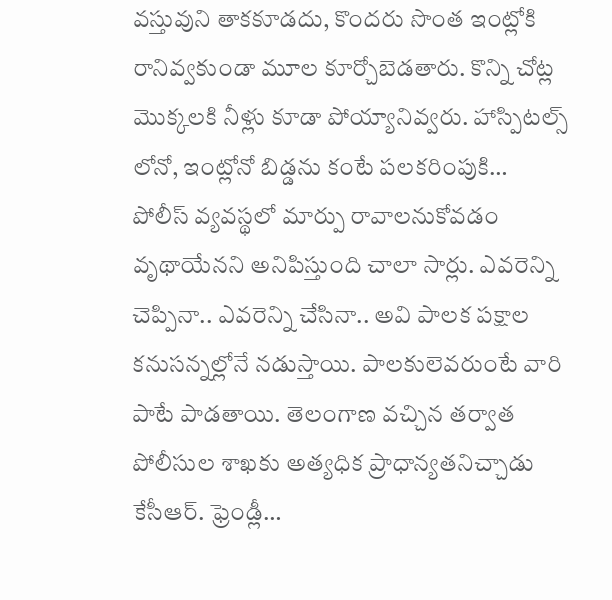వస్తువుని తాకకూడదు, కొందరు సొంత ఇంట్లోకి రానివ్వకుండా మూల కూర్చోబెడతారు. కొన్ని చోట్ల మొక్కలకి నీళ్లు కూడా పోయ్యానివ్వరు. హాస్పిటల్స్ లోనో, ఇంట్లోనో బిడ్డను కంటే పలకరింపుకి…
పోలీస్ వ్యవస్థలో మార్పు రావాలనుకోవడం వృథాయేనని అనిపిస్తుంది చాలా సార్లు. ఎవరెన్ని చెప్పినా.. ఎవరెన్ని చేసినా.. అవి పాలక పక్షాల కనుసన్నల్లోనే నడుస్తాయి. పాలకులెవరుంటే వారి పాటే పాడతాయి. తెలంగాణ వచ్చిన తర్వాత పోలీసుల శాఖకు అత్యధిక ప్రాధాన్యతనిచ్చాడు కేసీఆర్. ఫ్రెండ్లీ…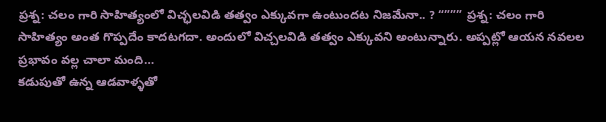ప్రశ్న: చలం గారి సాహిత్యంలో విచ్ఛలవిడి తత్వం ఎక్కువగా ఉంటుందట నిజమేనా.. ? “””” ప్రశ్న: చలం గారి సాహిత్యం అంత గొప్పదేం కాదటగదా. అందులో విచ్చలవిడి తత్వం ఎక్కువని అంటున్నారు. అప్పట్లో ఆయన నవలల ప్రభావం వల్ల చాలా మంది…
కడుపుతో ఉన్న ఆడవాళ్ళతో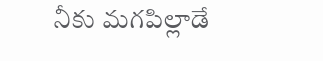నీకు మగపిల్లాడే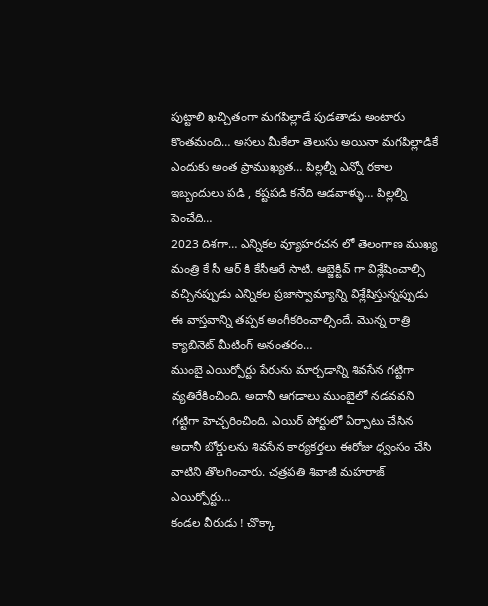పుట్టాలి ఖచ్చితంగా మగపిల్లాడే పుడతాడు అంటారు కొంతమంది… అసలు మీకేలా తెలుసు అయినా మగపిల్లాడికే ఎందుకు అంత ప్రాముఖ్యత… పిల్లల్నీ ఎన్నో రకాల ఇబ్బందులు పడి , కష్టపడి కనేది ఆడవాళ్ళు… పిల్లల్ని పెంచేది…
2023 దిశగా… ఎన్నికల వ్యూహరచన లో తెలంగాణ ముఖ్య మంత్రి కే సీ ఆర్ కి కేసీఆరే సాటి. ఆబ్జెక్టివ్ గా విశ్లేషించాల్సి వచ్చినప్పుడు ఎన్నికల ప్రజాస్వామ్యాన్ని విశ్లేషిస్తున్నప్పుడు ఈ వాస్తవాన్ని తప్పక అంగీకరించాల్సిందే. మొన్న రాత్రి క్యాబినెట్ మీటింగ్ అనంతరం…
ముంబై ఎయిర్పోర్టు పేరును మార్చడాన్ని శివసేన గట్టిగా వ్యతిరేకించింది. అదానీ ఆగడాలు ముంబైలో నడవవని గట్టిగా హెచ్చరించింది. ఎయిర్ పోర్టులో ఏర్పాటు చేసిన అదానీ బోర్డులను శివసేన కార్యకర్తలు ఈరోజు ధ్వంసం చేసి వాటిని తొలగించారు. చత్రపతి శివాజీ మహరాజ్ ఎయిర్పోర్టు…
కండల వీరుడు ! చొక్కా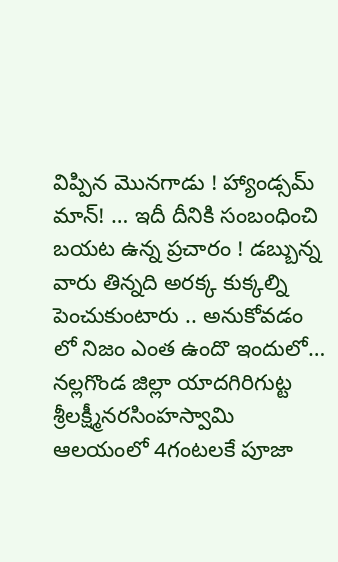విప్పిన మొనగాడు ! హ్యాండ్సమ్ మాన్! … ఇదీ దీనికి సంబంధించి బయట ఉన్న ప్రచారం ! డబ్బున్న వారు తిన్నది అరక్క కుక్కల్ని పెంచుకుంటారు .. అనుకోవడం లో నిజం ఎంత ఉందొ ఇందులో…
నల్లగొండ జిల్లా యాదగిరిగుట్ట శ్రీలక్ష్మీనరసింహస్వామి ఆలయంలో 4గంటలకే పూజా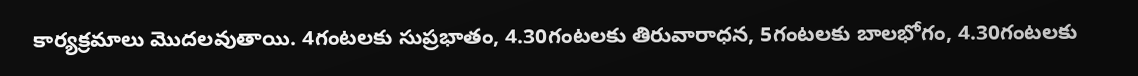కార్యక్రమాలు మొదలవుతాయి. 4గంటలకు సుప్రభాతం, 4.30గంటలకు తిరువారాధన, 5గంటలకు బాలభోగం, 4.30గంటలకు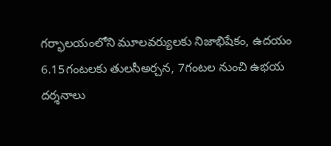గర్భాలయంలోని మూలవర్యులకు నిజాభిషేకం, ఉదయం 6.15గంటలకు తులసీఅర్చన, 7గంటల నుంచి ఉభయ దర్శనాలు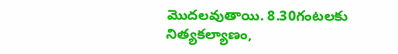మొదలవుతాయి. 8.30గంటలకు నిత్యకల్యాణం,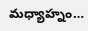మధ్యాహ్నం…